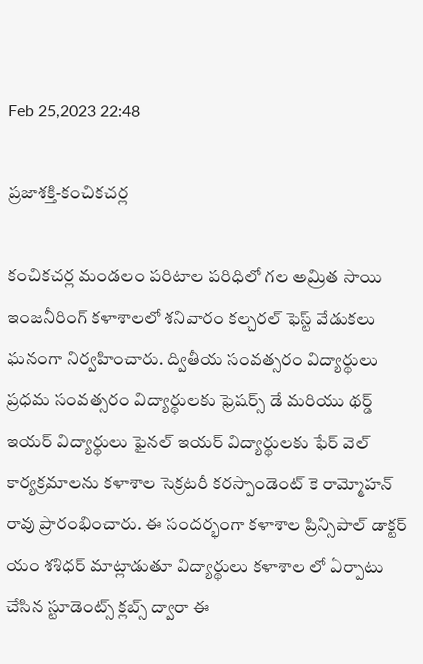Feb 25,2023 22:48

ప్రజాశక్తి-కంచికచర్ల

కంచికచర్ల మండలం పరిటాల పరిధిలో గల అమ్రిత సాయి ఇంజనీరింగ్‌ కళాశాలలో శనివారం కల్చరల్‌ ఫెస్ట్‌ వేడుకలు ఘనంగా నిర్వహించారు. ద్వితీయ సంవత్సరం విద్యార్థులు ప్రధమ సంవత్సరం విద్యార్థులకు ఫ్రెషర్స్‌ డే మరియు థర్డ్‌ ఇయర్‌ విద్యార్థులు ఫైనల్‌ ఇయర్‌ విద్యార్థులకు ఫేర్‌ వెల్‌ కార్యక్రమాలను కళాశాల సెక్రటరీ కరస్పాండెంట్‌ కె రామ్మోహన్‌ రావు ప్రారంభించారు. ఈ సందర్భంగా కళాశాల ప్రిన్సిపాల్‌ డాక్టర్‌ యం శశిధర్‌ మాట్లాడుతూ విద్యార్థులు కళాశాల లో ఏర్పాటు చేసిన స్టూడెంట్స్‌ క్లబ్స్‌ ద్వారా ఈ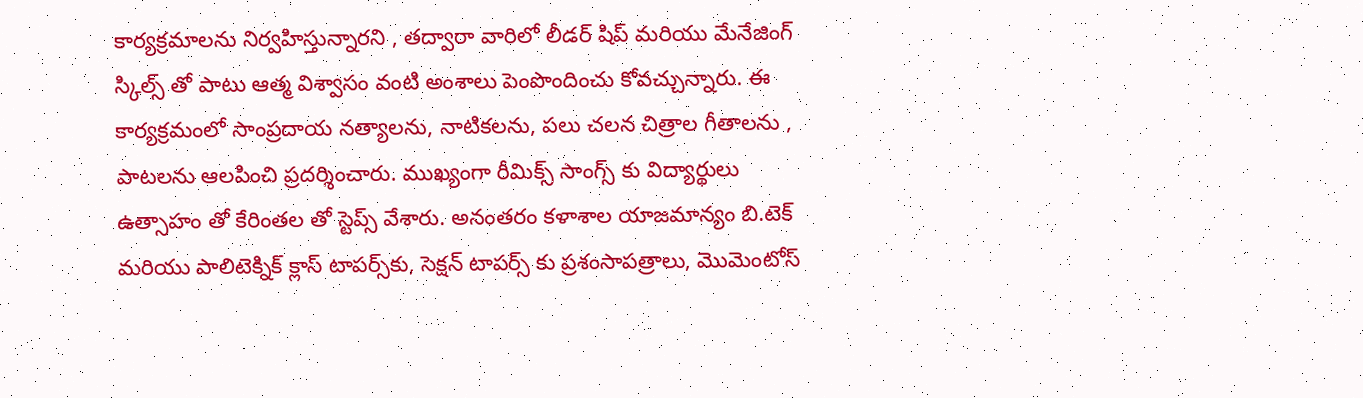కార్యక్రమాలను నిర్వహిస్తున్నారని , తద్వారా వారిలో లీడర్‌ షిప్‌ మరియు మేనేజింగ్‌ స్కిల్స్‌ తో పాటు ఆత్మ విశ్వాసం వంటి అంశాలు పెంపొందించు కోవచ్చున్నారు. ఈ కార్యక్రమంలో సాంప్రదాయ నత్యాలను, నాటికలను, పలు చలన చిత్రాల గీతాలను , పాటలను ఆలపించి ప్రదర్శించారు. ముఖ్యంగా రీమిక్స్‌ సాంగ్స్‌ కు విద్యార్థులు ఉత్సాహం తో కేరింతల తో స్టెప్స్‌ వేశారు. అనంతరం కళాశాల యాజమాన్యం బి.టెక్‌ మరియు పాలిటెక్నిక్‌ క్లాస్‌ టాపర్స్‌కు, సెక్షన్‌ టాపర్స్‌ కు ప్రశంసాపత్రాలు, మొమెంటోస్‌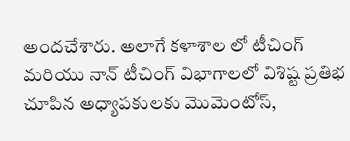అందచేశారు. అలాగే కళాశాల లో టీచింగ్‌ మరియు నాన్‌ టీచింగ్‌ విభాగాలలో విశిష్ట ప్రతిభ చూపిన అధ్యాపకులకు మొమెంటోస్‌,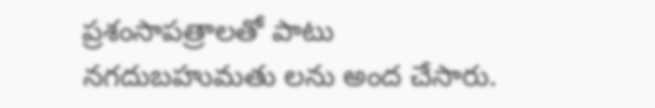ప్రశంసాపత్రాలతో పాటు నగదుబహుమతు లను అంద చేసారు.